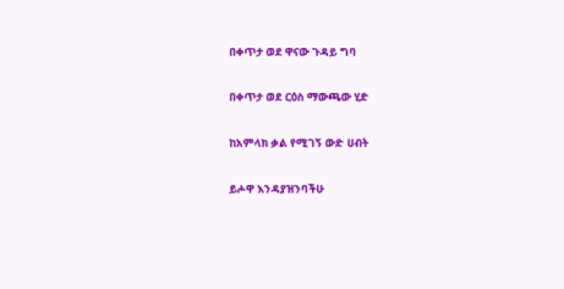በቀጥታ ወደ ዋናው ጉዳይ ግባ

በቀጥታ ወደ ርዕስ ማውጫው ሂድ

ከአምላክ ቃል የሚገኝ ውድ ሀብት

ይሖዋ እንዳያዝንባችሁ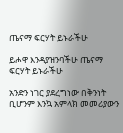ጤናማ ፍርሃት ይኑራችሁ

ይሖዋ እንዳያዝንባችሁ ጤናማ ፍርሃት ይኑራችሁ

አንድን ነገር ያደረግነው በቅንነት ቢሆንም እንኳ አምላክ መመሪያውን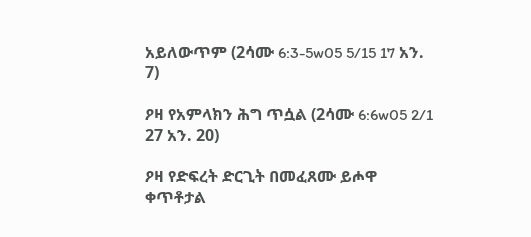አይለውጥም (2ሳሙ 6:3-5w05 5/15 17 አን. 7)

ዖዛ የአምላክን ሕግ ጥሷል (2ሳሙ 6:6w05 2/1 27 አን. 20)

ዖዛ የድፍረት ድርጊት በመፈጸሙ ይሖዋ ቀጥቶታል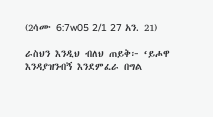(2ሳሙ 6:7w05 2/1 27 አን. 21)

ራስህን እንዲህ ብለህ ጠይቅ፦ ‘ይሖዋ እንዳያዝንብኝ እንደምፈራ በግል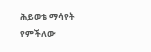ሕይወቴ ማሳየት የምችለው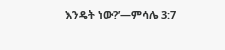እንዴት ነው?’—ምሳሌ 3:7